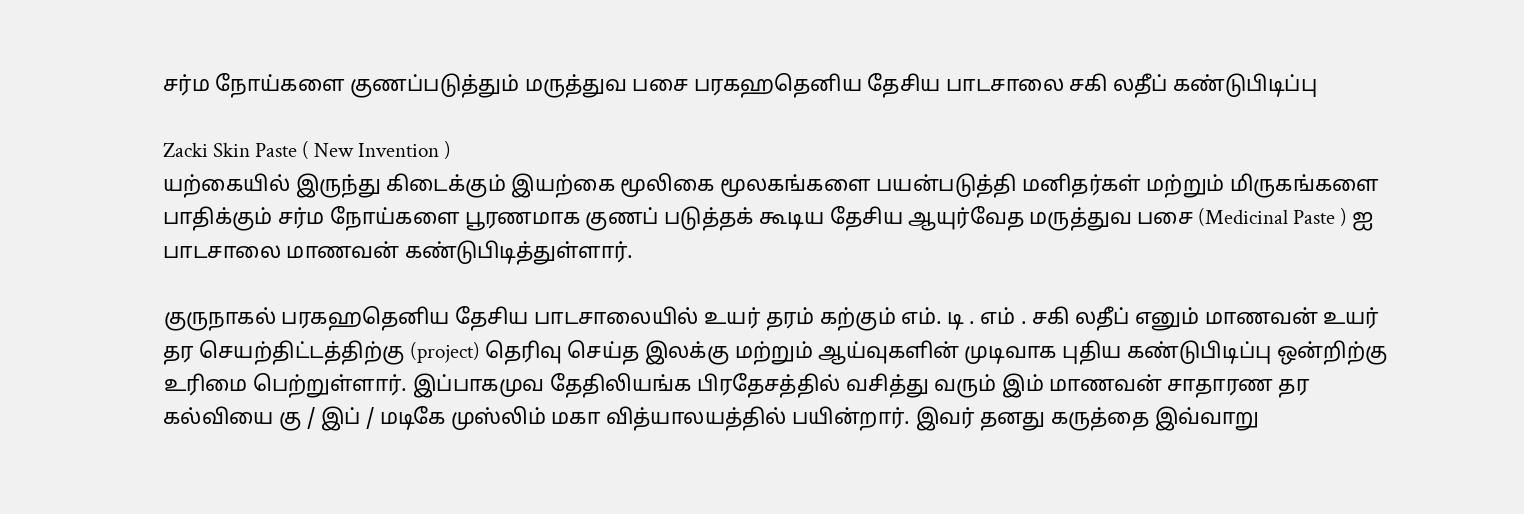சர்ம நோய்களை குணப்படுத்தும் மருத்துவ பசை பரகஹதெனிய தேசிய பாடசாலை சகி லதீப் கண்டுபிடிப்பு

Zacki Skin Paste ( New Invention )
யற்கையில் இருந்து கிடைக்கும் இயற்கை மூலிகை மூலகங்களை பயன்படுத்தி மனிதர்கள் மற்றும் மிருகங்களை பாதிக்கும் சர்ம நோய்களை பூரணமாக குணப் படுத்தக் கூடிய தேசிய ஆயுர்வேத மருத்துவ பசை (Medicinal Paste ) ஐ பாடசாலை மாணவன் கண்டுபிடித்துள்ளார்.

குருநாகல் பரகஹதெனிய தேசிய பாடசாலையில் உயர் தரம் கற்கும் எம். டி . எம் . சகி லதீப் எனும் மாணவன் உயர் தர செயற்திட்டத்திற்கு (project) தெரிவு செய்த இலக்கு மற்றும் ஆய்வுகளின் முடிவாக புதிய கண்டுபிடிப்பு ஒன்றிற்கு உரிமை பெற்றுள்ளார். இப்பாகமுவ தேதிலியங்க பிரதேசத்தில் வசித்து வரும் இம் மாணவன் சாதாரண தர கல்வியை கு / இப் / மடிகே முஸ்லிம் மகா வித்யாலயத்தில் பயின்றார். இவர் தனது கருத்தை இவ்வாறு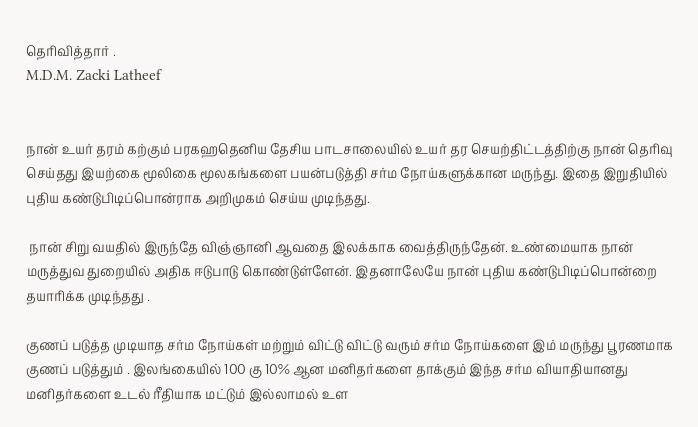தெரிவித்தார் .
M.D.M. Zacki Latheef


நான் உயர் தரம் கற்கும் பரகஹதெனிய தேசிய பாடசாலையில் உயர் தர செயற்திட்டத்திற்கு நான் தெரிவு செய்தது இயற்கை மூலிகை மூலகங்களை பயன்படுத்தி சர்ம நோய்களுக்கான மருந்து. இதை இறுதியில் புதிய கண்டுபிடிப்பொன்ராக அறிமுகம் செய்ய முடிந்தது.

 நான் சிறு வயதில் இருந்தே விஞ்ஞானி ஆவதை இலக்காக வைத்திருந்தேன். உண்மையாக நான் மருத்துவ துறையில் அதிக ஈடுபாடு கொண்டுள்ளேன். இதனாலேயே நான் புதிய கண்டுபிடிப்பொன்றை தயாரிக்க முடிந்தது .

குணப் படுத்த முடியாத சர்ம நோய்கள் மற்றும் விட்டு விட்டு வரும் சர்ம நோய்களை இம் மருந்து பூரணமாக குணப் படுத்தும் . இலங்கையில் 100 கு 10% ஆன மனிதர்களை தாக்கும் இந்த சர்ம வியாதியானது மனிதர்களை உடல் ரீதியாக மட்டும் இல்லாமல் உள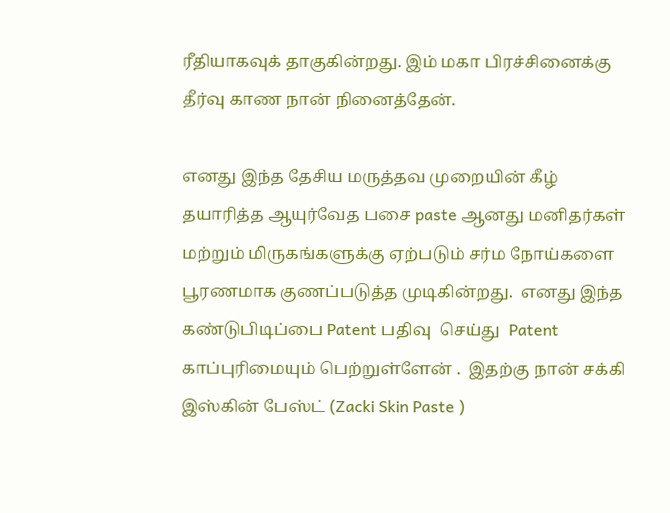ரீதியாகவுக் தாகுகின்றது. இம் மகா பிரச்சினைக்கு தீர்வு காண நான் நினைத்தேன்.

எனது இந்த தேசிய மருத்தவ முறையின் கீழ் தயாரித்த ஆயுர்வேத பசை paste ஆனது மனிதர்கள் மற்றும் மிருகங்களுக்கு ஏற்படும் சர்ம நோய்களை பூரணமாக குணப்படுத்த முடிகின்றது.  எனது இந்த கண்டுபிடிப்பை Patent பதிவு  செய்து  Patent காப்புரிமையும் பெற்றுள்ளேன் .  இதற்கு நான் சக்கி இஸ்கின் பேஸ்ட் (Zacki Skin Paste )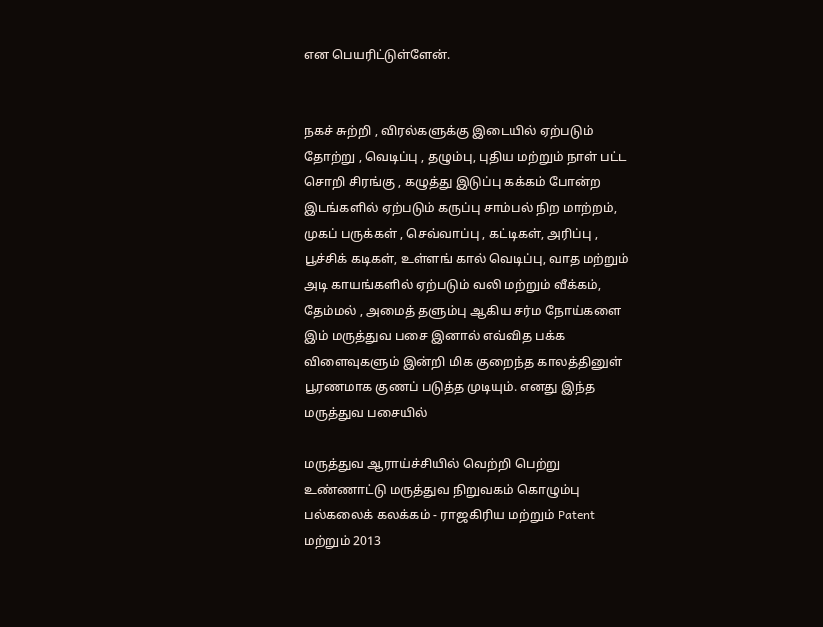என பெயரிட்டுள்ளேன்.


நகச் சுற்றி , விரல்களுக்கு இடையில் ஏற்படும் தோற்று , வெடிப்பு , தழும்பு, புதிய மற்றும் நாள் பட்ட சொறி சிரங்கு , கழுத்து இடுப்பு கக்கம் போன்ற இடங்களில் ஏற்படும் கருப்பு சாம்பல் நிற மாற்றம், முகப் பருக்கள் , செவ்வாப்பு , கட்டிகள், அரிப்பு , பூச்சிக் கடிகள், உள்ளங் கால் வெடிப்பு, வாத மற்றும் அடி காயங்களில் ஏற்படும் வலி மற்றும் வீக்கம், தேம்மல் , அமைத் தளும்பு ஆகிய சர்ம நோய்களை இம் மருத்துவ பசை இனால் எவ்வித பக்க விளைவுகளும் இன்றி மிக குறைந்த காலத்தினுள் பூரணமாக குணப் படுத்த முடியும். எனது இந்த மருத்துவ பசையில்

மருத்துவ ஆராய்ச்சியில் வெற்றி பெற்று உண்ணாட்டு மருத்துவ நிறுவகம் கொழும்பு பல்கலைக் கலக்கம் - ராஜகிரிய மற்றும் Patent மற்றும் 2013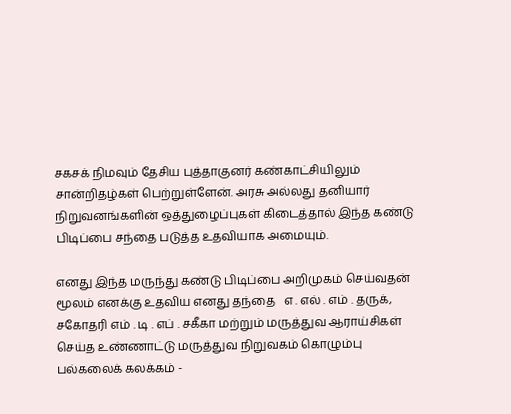சகசக் நிமவும் தேசிய புத்தாகுனர் கண்காட்சியிலும் சான்றிதழ்கள் பெற்றுள்ளேன். அரசு அல்லது தனியார் நிறுவனங்களின் ஒத்துழைப்புகள் கிடைத்தால் இந்த கண்டு பிடிப்பை சந்தை படுத்த உதவியாக அமையும்.

எனது இந்த மருந்து கண்டு பிடிப்பை அறிமுகம் செய்வதன் மூலம் எனக்கு உதவிய எனது தந்தை   எ . எல் . எம் . தருக், சகோதரி எம் . டி . எப் . சகீகா மற்றும் மருத்துவ ஆராய்சிகள் செய்த உண்ணாட்டு மருத்துவ நிறுவகம் கொழும்பு பல்கலைக் கலக்கம் -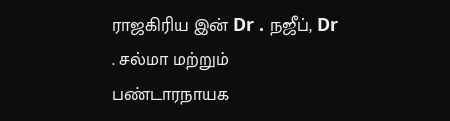ராஜகிரிய இன் Dr . நஜீப், Dr . சல்மா மற்றும் பண்டாரநாயக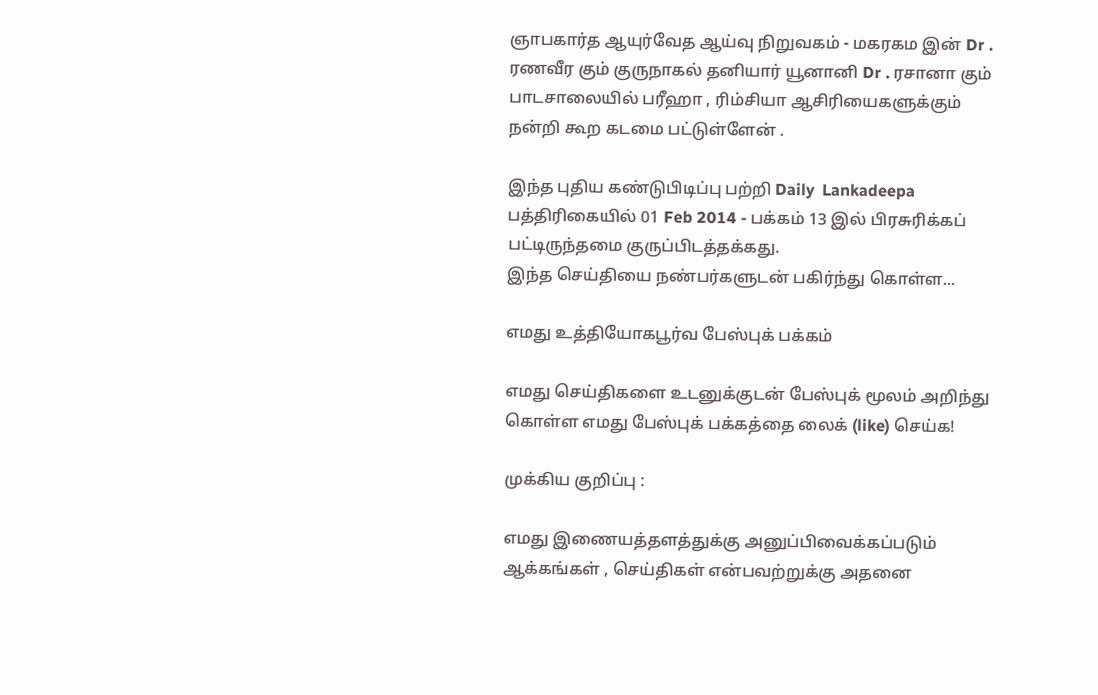ஞாபகார்த ஆயுர்வேத ஆய்வு நிறுவகம் - மகரகம இன் Dr . ரணவீர கும் குருநாகல் தனியார் யூனானி Dr . ரசானா கும் பாடசாலையில் பரீஹா , ரிம்சியா ஆசிரியைகளுக்கும் நன்றி கூற கடமை பட்டுள்ளேன் .

இந்த புதிய கண்டுபிடிப்பு பற்றி Daily  Lankadeepa  பத்திரிகையில் 01 Feb 2014 - பக்கம் 13 இல் பிரசுரிக்கப் பட்டிருந்தமை குருப்பிடத்தக்கது.
இந்த செய்தியை நண்பர்களுடன் பகிர்ந்து கொள்ள...

எமது உத்தியோகபூர்வ பேஸ்புக் பக்கம்

எமது செய்திகளை உடனுக்குடன் பேஸ்புக் மூலம் அறிந்து கொள்ள எமது பேஸ்புக் பக்கத்தை லைக் (like) செய்க!

முக்கிய குறிப்பு :

எமது இணையத்தளத்துக்கு அனுப்பிவைக்கப்படும் ஆக்கங்கள் , செய்திகள் என்பவற்றுக்கு அதனை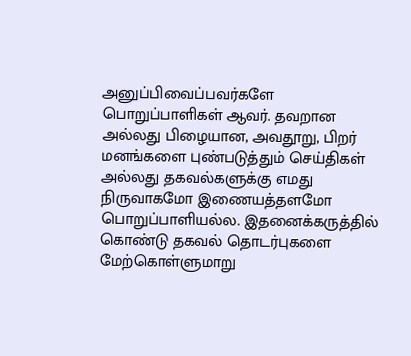அனுப்பிவைப்பவர்களே பொறுப்பாளிகள் ஆவர். தவறான அல்லது பிழையான, அவதூறு, பிறர் மனங்களை புண்படுத்தும் செய்திகள் அல்லது தகவல்களுக்கு எமது நிருவாகமோ இணையத்தளமோ பொறுப்பாளியல்ல. இதனைக்கருத்தில் கொண்டு தகவல் தொடர்புகளை மேற்கொள்ளுமாறு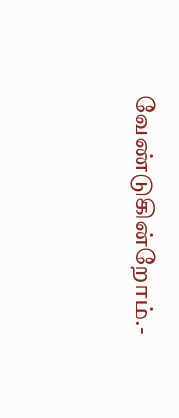வேண்டுகின்றோம்.-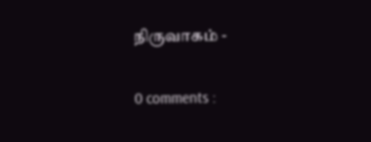நிருவாகம் -

0 comments :